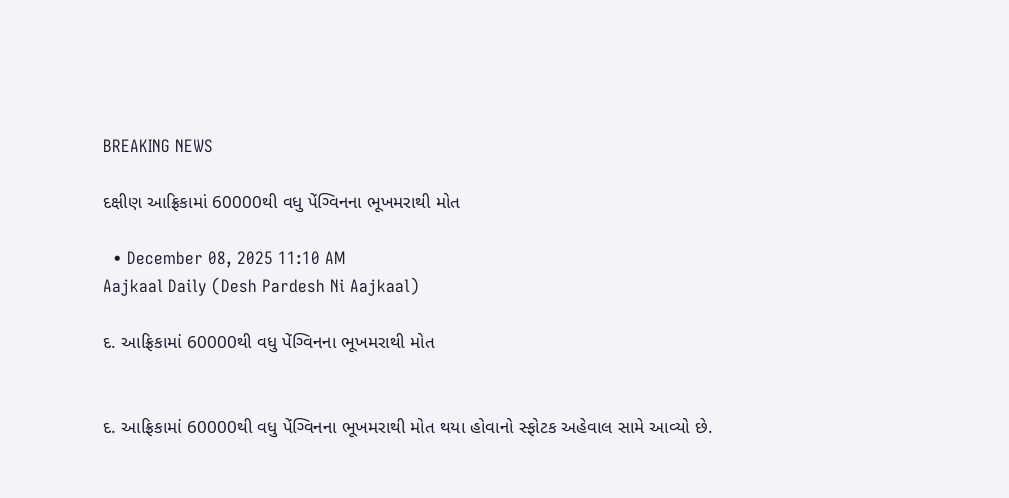BREAKING NEWS

દક્ષીણ આફ્રિકામાં 60000થી વધુ પેંગ્વિનના ભૂખમરાથી મોત

  • December 08, 2025 11:10 AM
Aajkaal Daily (Desh Pardesh Ni Aajkaal)

દ. આફ્રિકામાં 60000થી વધુ પેંગ્વિનના ભૂખમરાથી મોત


દ. આફ્રિકામાં 60000થી વધુ પેંગ્વિનના ભૂખમરાથી મોત થયા હોવાનો સ્ફોટક અહેવાલ સામે આવ્યો છે.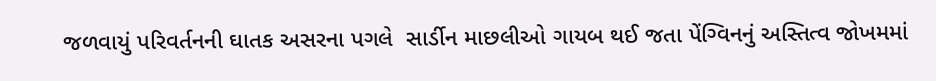જળવાયું પરિવર્તનની ઘાતક અસરના પગલે  સાર્ડીન માછલીઓ ગાયબ થઈ જતા પેંગ્વિનનું અસ્તિત્વ જોખમમાં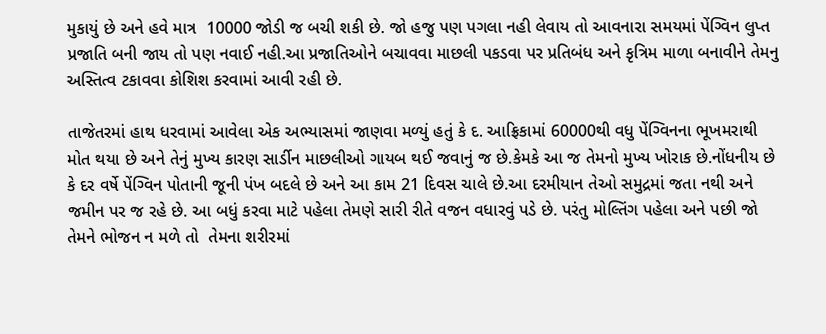મુકાયું છે અને હવે માત્ર  10000 જોડી જ બચી શકી છે. જો હજુ પણ પગલા નહી લેવાય તો આવનારા સમયમાં પેંગ્વિન લુપ્ત પ્રજાતિ બની જાય તો પણ નવાઈ નહી.આ પ્રજાતિઓને બચાવવા માછલી પકડવા પર પ્રતિબંધ અને કૃત્રિમ માળા બનાવીને તેમનુ અસ્તિત્વ ટકાવવા કોશિશ કરવામાં આવી રહી છે.

તાજેતરમાં હાથ ધરવામાં આવેલા એક અભ્યાસમાં જાણવા મળ્યું હતું કે દ. આફ્રિકામાં 60000થી વધુ પેંગ્વિનના ભૂખમરાથી મોત થયા છે અને તેનું મુખ્ય કારણ સાર્ડીન માછલીઓ ગાયબ થઈ જવાનું જ છે.કેમકે આ જ તેમનો મુખ્ય ખોરાક છે.નોંધનીય છે કે દર વર્ષે પેંગ્વિન પોતાની જૂની પંખ બદલે છે અને આ કામ 21 દિવસ ચાલે છે.આ દરમીયાન તેઓ સમુદ્રમાં જતા નથી અને જમીન પર જ રહે છે. આ બધું કરવા માટે પહેલા તેમણે સારી રીતે વજન વધારવું પડે છે. પરંતુ મોલ્તિંગ પહેલા અને પછી જો તેમને ભોજન ન મળે તો  તેમના શરીરમાં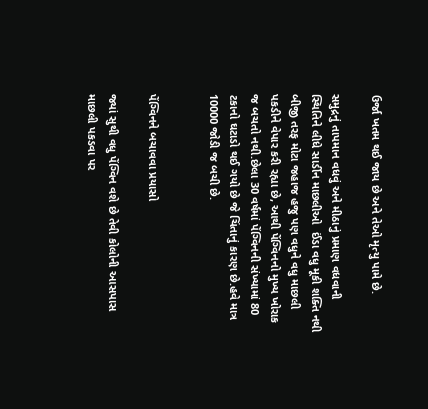ઉર્જા ખતમ થઈ જાય છે અને તેઓ મૃત્યુ પામે છે.

સમુદ્રનું તાપમાન વધવું અને મીઠાનું પ્રમાણ વધવાની સ્થિતિને લીધે સાર્ડીન માછલીઓ  ઈંડા વધુ મૂકી શક્તિ નથી બીજી તરફ મોટા જહાજ હજુ પણ વધુને વધુ માછલી પકડીને વેપાર કરી રહ્યા છે, આથી પેંગ્વિનનો મુખ્ય ખોરાક જ બચતો નથી.છેલા 30 વર્ષમાં પેંગ્વિનની સંખ્યામાં 80 ટકાનો ઘટાડો થઈ ગયો છે જે ચિંતાનું કારણ છે.હવે માત્ર 10000 જોડી જ બચી છે.


પેંગ્વિનને બચાવવા પ્રયાસો

જ્યાં સુથી વધુ પેંગ્વિન વશે છે તેવી કોલોની આસપાસ માછલી પકડવા પર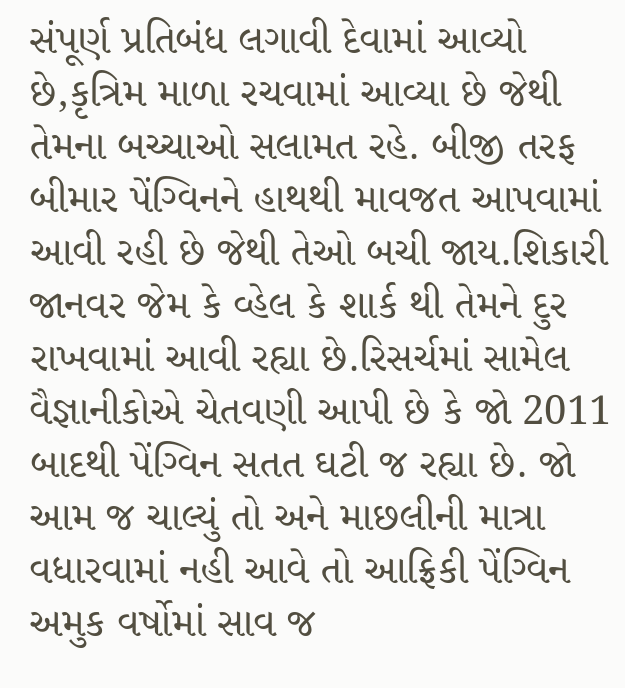સંપૂર્ણ પ્રતિબંધ લગાવી દેવામાં આવ્યો છે,કૃત્રિમ માળા રચવામાં આવ્યા છે જેથી તેમના બચ્ચાઓ સલામત રહે. બીજી તરફ બીમાર પેંગ્વિનને હાથથી માવજત આપવામાં આવી રહી છે જેથી તેઓ બચી જાય.શિકારી જાનવર જેમ કે વ્હેલ કે શાર્ક થી તેમને દુર રાખવામાં આવી રહ્યા છે.રિસર્ચમાં સામેલ વૈજ્ઞાનીકોએ ચેતવણી આપી છે કે જો 2011 બાદથી પેંગ્વિન સતત ઘટી જ રહ્યા છે. જો આમ જ ચાલ્યું તો અને માછલીની માત્રા વધારવામાં નહી આવે તો આફ્રિકી પેંગ્વિન અમુક વર્ષોમાં સાવ જ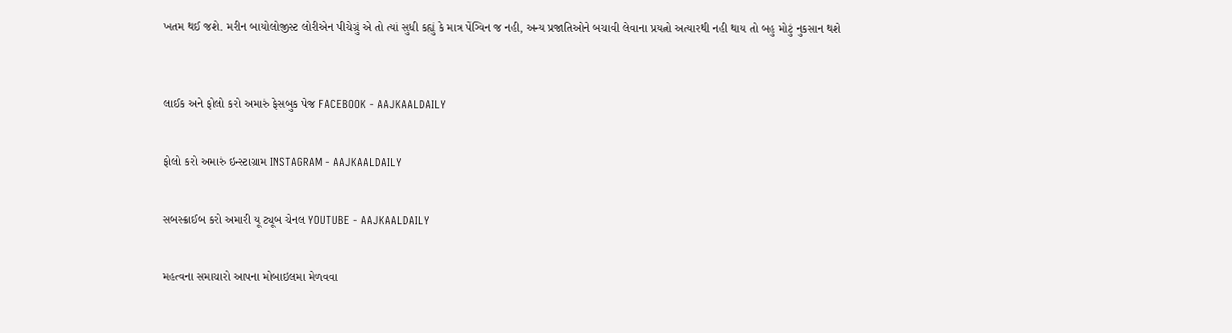ખતમ થઈ જશે. મરીન બાયોલોજીસ્ટ લોરીએન પીચેગ્રું એ તો ત્યાં સુધી કહ્યું કે માત્ર પેંગ્વિન જ નહી, અન્ય પ્રજાતિઓને બચાવી લેવાના પ્રયત્નો અત્યારથી નહી થાય તો બહુ મોટું નુકસાન થશે



લાઈક અને ફોલો કરો અમારું ફેસબુક પેજ FACEBOOK - AAJKAALDAILY


ફોલો કરો અમારું ઇન્સ્ટાગ્રામ INSTAGRAM - AAJKAALDAILY


સબસ્ક્રાઈબ કરો અમારી યૂ ટ્યૂબ ચેનલ YOUTUBE - AAJKAALDAILY


મહત્વના સમાચારો આપના મોબાઇલમા મેળવવા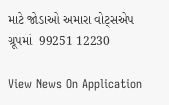માટે જોડાઓ અમારા વોટ્સએપ ગ્રૂપમાં  99251 12230

View News On Application